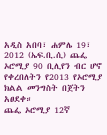አዲስ አበባ፣ ሐምሌ 19፣ 2012 (ኤፍ.ቢ.ሲ) ጨፌ ኦሮሚያ 90 ቢሊየን ብር ሆኖ የቀረበለትን የ2013 የኦሮሚያ ክልል መንግስት በጀትን አፀደቀ።
ጨፌ ኦሮሚያ 12ኛ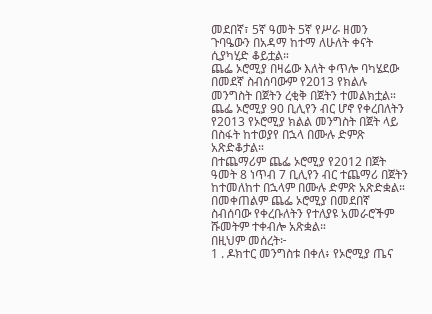መደበኛ፣ 5ኛ ዓመት 5ኛ የሥራ ዘመን ጉባዔውን በአዳማ ከተማ ለሁለት ቀናት ሲያካሂድ ቆይቷል።
ጨፌ ኦሮሚያ በዛሬው እለት ቀጥሎ ባካሄደው በመደኛ ስብሰባውም የ2013 የክልሉ መንግስት በጀትን ረቂቅ በጀትን ተመልክቷል።
ጨፌ ኦሮሚያ 90 ቢሊየን ብር ሆኖ የቀረበለትን የ2013 የኦሮሚያ ክልል መንግስት በጀት ላይ በስፋት ከተወያየ በኋላ በሙሉ ድምጽ አጽድቆታል።
በተጨማሪም ጨፌ ኦሮሚያ የ2012 በጀት ዓመት 8 ነጥብ 7 ቢሊየን ብር ተጨማሪ በጀትን ከተመለከተ በኋላም በሙሉ ድምጽ አጽድቋል።
በመቀጠልም ጨፌ ኦሮሚያ በመደበኛ ስብሰባው የቀረቡለትን የተለያዩ አመራሮችም ሹመትም ተቀብሎ አጽቋል።
በዚህም መሰረት፦
1 . ዶክተር መንግስቱ በቀለ፥ የኦሮሚያ ጤና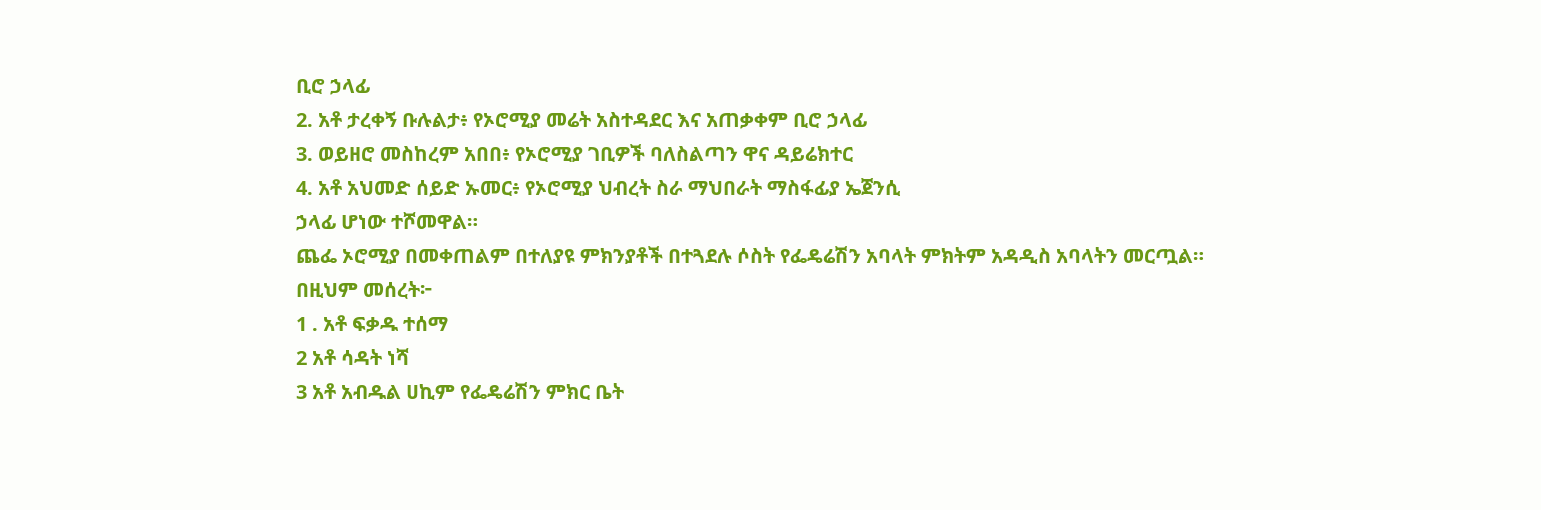ቢሮ ኃላፊ
2. አቶ ታረቀኝ ቡሉልታ፥ የኦሮሚያ መሬት አስተዳደር እና አጠቃቀም ቢሮ ኃላፊ
3. ወይዘሮ መስከረም አበበ፥ የኦሮሚያ ገቢዎች ባለስልጣን ዋና ዳይሬክተር
4. አቶ አህመድ ሰይድ ኡመር፥ የኦሮሚያ ህብረት ስራ ማህበራት ማስፋፊያ ኤጀንሲ
ኃላፊ ሆነው ተሾመዋል።
ጨፌ ኦሮሚያ በመቀጠልም በተለያዩ ምክንያቶች በተጓደሉ ሶስት የፌዴሬሽን አባላት ምክትም አዳዲስ አባላትን መርጧል።
በዚህም መሰረት፦
1 . አቶ ፍቃዱ ተሰማ
2 አቶ ሳዳት ነሻ
3 አቶ አብዱል ሀኪም የፌዴሬሽን ምክር ቤት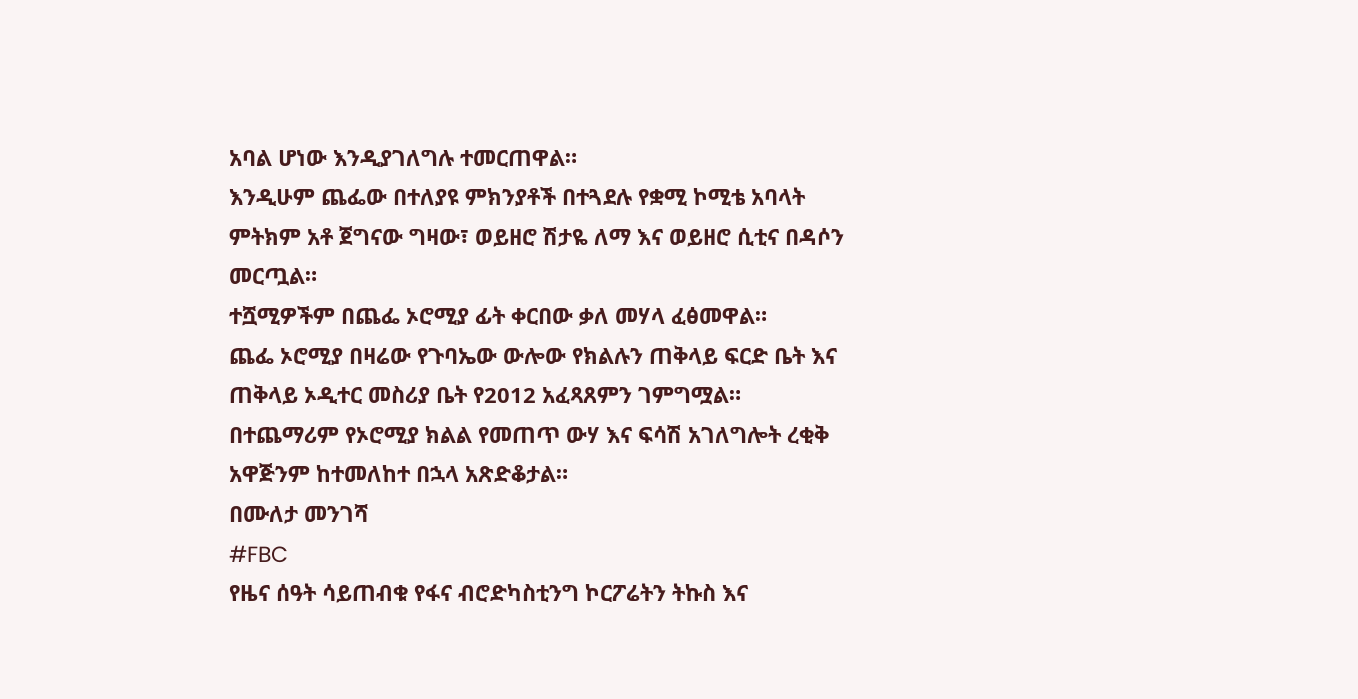አባል ሆነው እንዲያገለግሉ ተመርጠዋል።
እንዲሁም ጨፌው በተለያዩ ምክንያቶች በተጓደሉ የቋሚ ኮሚቴ አባላት ምትክም አቶ ጀግናው ግዛው፣ ወይዘሮ ሽታዬ ለማ እና ወይዘሮ ሲቲና በዳሶን መርጧል።
ተሿሚዎችም በጨፌ ኦሮሚያ ፊት ቀርበው ቃለ መሃላ ፈፅመዋል።
ጨፌ ኦሮሚያ በዛሬው የጉባኤው ውሎው የክልሉን ጠቅላይ ፍርድ ቤት እና ጠቅላይ ኦዲተር መስሪያ ቤት የ2012 አፈጻጸምን ገምግሟል።
በተጨማሪም የኦሮሚያ ክልል የመጠጥ ውሃ እና ፍሳሽ አገለግሎት ረቂቅ አዋጅንም ከተመለከተ በኋላ አጽድቆታል።
በሙለታ መንገሻ
#FBC
የዜና ሰዓት ሳይጠብቁ የፋና ብሮድካስቲንግ ኮርፖሬትን ትኩስ እና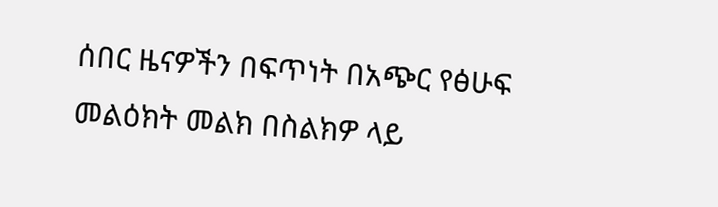ሰበር ዜናዎችን በፍጥነት በአጭር የፅሁፍ መልዕክት መልክ በስልክዎ ላይ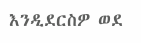እንዲደርስዎ ወደ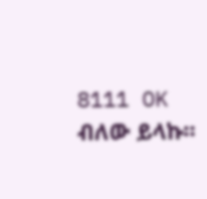8111 OK ብለው ይላኩ።